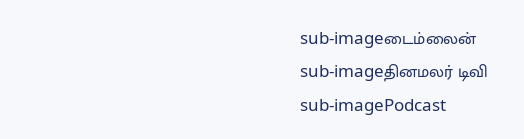sub-imageடைம்லைன்
sub-imageதினமலர் டிவி
sub-imagePodcast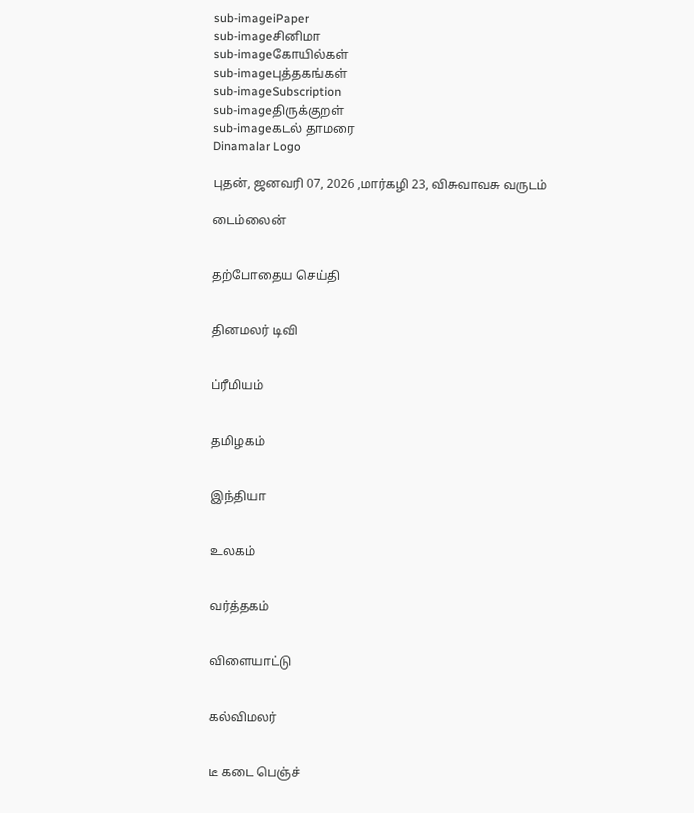sub-imageiPaper
sub-imageசினிமா
sub-imageகோயில்கள்
sub-imageபுத்தகங்கள்
sub-imageSubscription
sub-imageதிருக்குறள்
sub-imageகடல் தாமரை
Dinamalar Logo

புதன், ஜனவரி 07, 2026 ,மார்கழி 23, விசுவாவசு வருடம்

டைம்லைன்


தற்போதைய செய்தி


தினமலர் டிவி


ப்ரீமியம்


தமிழகம்


இந்தியா


உலகம்


வர்த்தகம்


விளையாட்டு


கல்விமலர்


டீ கடை பெஞ்ச்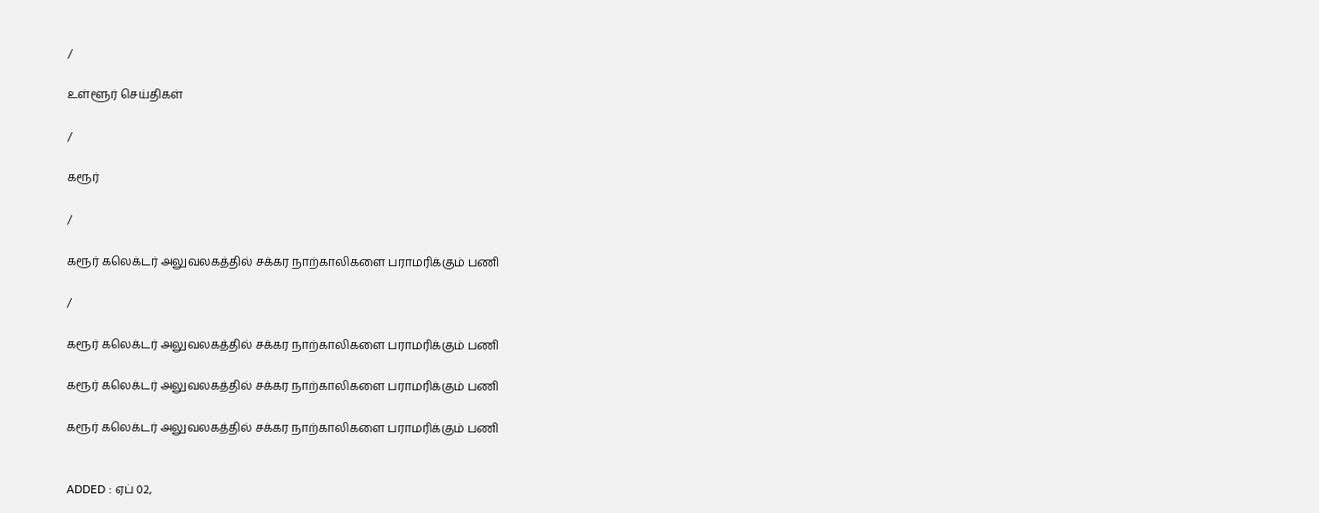/

உள்ளூர் செய்திகள்

/

கரூர்

/

கரூர் கலெக்டர் அலுவலகத்தில் சக்கர நாற்காலிகளை பராமரிக்கும் பணி

/

கரூர் கலெக்டர் அலுவலகத்தில் சக்கர நாற்காலிகளை பராமரிக்கும் பணி

கரூர் கலெக்டர் அலுவலகத்தில் சக்கர நாற்காலிகளை பராமரிக்கும் பணி

கரூர் கலெக்டர் அலுவலகத்தில் சக்கர நாற்காலிகளை பராமரிக்கும் பணி


ADDED : ஏப் 02,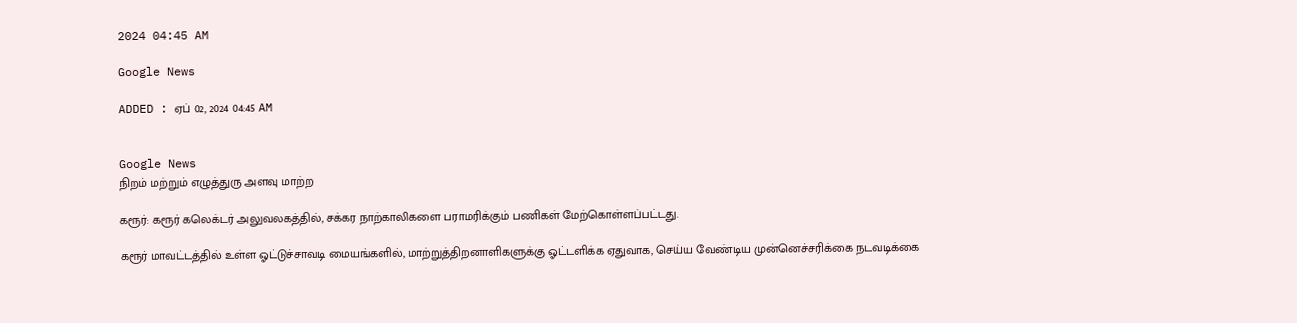2024 04:45 AM

Google News

ADDED : ஏப் 02, 2024 04:45 AM


Google News
நிறம் மற்றும் எழுத்துரு அளவு மாற்ற

கரூர்: கரூர் கலெக்டர் அலுவலகத்தில், சக்கர நாற்காலிகளை பராமரிக்கும் பணிகள் மேற்கொள்ளப்பட்டது.

கரூர் மாவட்டத்தில் உள்ள ஓட்டுச்சாவடி மையங்களில், மாற்றுத்திறனாளிகளுக்கு ஓட்டளிக்க ஏதுவாக, செய்ய வேண்டிய முன்னெச்சரிக்கை நடவடிக்கை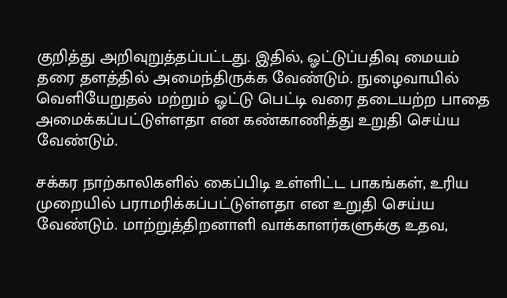குறித்து அறிவுறுத்தப்பட்டது. இதில், ஓட்டுப்பதிவு மையம் தரை தளத்தில் அமைந்திருக்க வேண்டும். நுழைவாயில் வெளியேறுதல் மற்றும் ஓட்டு பெட்டி வரை தடையற்ற பாதை அமைக்கப்பட்டுள்ளதா என கண்காணித்து உறுதி செய்ய வேண்டும்.

சக்கர நாற்காலிகளில் கைப்பிடி உள்ளிட்ட பாகங்கள், உரிய முறையில் பராமரிக்கப்பட்டுள்ளதா என உறுதி செய்ய வேண்டும். மாற்றுத்திறனாளி வாக்காளர்களுக்கு உதவ,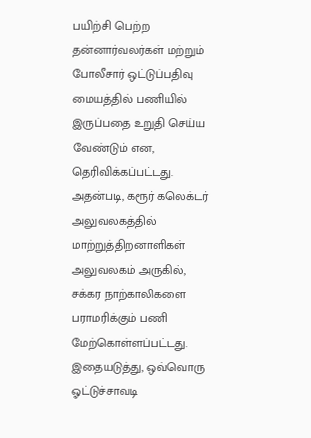பயிற்சி பெற்ற தன்னார்வலர்கள் மற்றும் போலீசார் ஒட்டுப்பதிவு மையத்தில் பணியில் இருப்பதை உறுதி செய்ய வேண்டும் என, தெரிவிக்கப்பட்டது. அதன்படி, கரூர் கலெக்டர் அலுவலகத்தில் மாற்றுத்திறனாளிகள் அலுவலகம் அருகில், சக்கர நாற்காலிகளை பராமரிக்கும் பணி மேற்கொள்ளப்பட்டது. இதையடுத்து, ஒவ்வொரு ஓட்டுச்சாவடி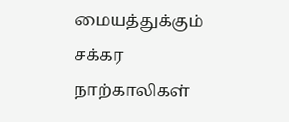மையத்துக்கும் சக்கர நாற்காலிகள்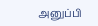அனுப்பி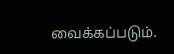வைக்கப்படும்.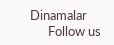Dinamalar
      Follow us